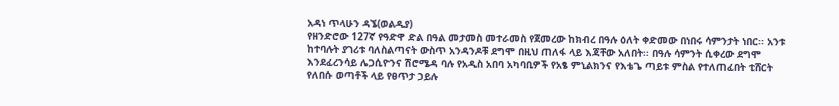አዳነ ጥላሁን ዳኜ(ወልዲያ)
የዘንድሮው 127ኛ የዓድዋ ድል በዓል መታመስ መተራመስ የጀመረው ከክብረ በዓሉ ዕለት ቀድመው በነበሩ ሳምንታት ነበር፡፡ አንቱ ከተባሉት ያገሪቱ ባለስልጣናት ውስጥ አንዳንዶቹ ደግሞ በዚህ ጠለፋ ላይ እጃቸው አለበት፡፡ በዓሉ ሳምንት ሲቀረው ደግሞ እንደፈረንሳይ ሌጋሲዮንና ሽሮሜዳ ባሉ የአዲስ አበባ አካባቢዎች የአፄ ምኒልክንና የእቴጌ ጣይቱ ምስል የተለጠፈበት ቲሸርት የለበሱ ወጣቶች ላይ የፀጥታ ኃይሉ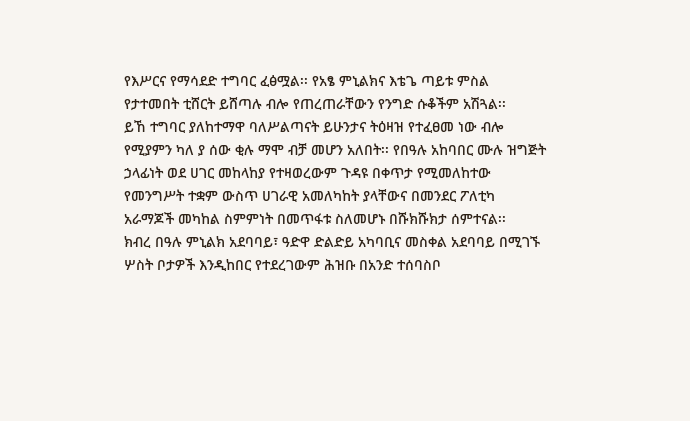የእሥርና የማሳደድ ተግባር ፈፅሟል፡፡ የአፄ ምኒልክና እቴጌ ጣይቱ ምስል የታተመበት ቲሸርት ይሸጣሉ ብሎ የጠረጠራቸውን የንግድ ሱቆችም አሽጓል፡፡
ይኸ ተግባር ያለከተማዋ ባለሥልጣናት ይሁንታና ትዕዛዝ የተፈፀመ ነው ብሎ የሚያምን ካለ ያ ሰው ቂሉ ማሞ ብቻ መሆን አለበት፡፡ የበዓሉ አከባበር ሙሉ ዝግጅት ኃላፊነት ወደ ሀገር መከላከያ የተዛወረውም ጉዳዩ በቀጥታ የሚመለከተው የመንግሥት ተቋም ውስጥ ሀገራዊ አመለካከት ያላቸውና በመንደር ፖለቲካ አራማጆች መካከል ስምምነት በመጥፋቱ ስለመሆኑ በሹክሹክታ ሰምተናል፡፡
ክብረ በዓሉ ምኒልክ አደባባይ፣ ዓድዋ ድልድይ አካባቢና መስቀል አደባባይ በሚገኙ ሦስት ቦታዎች እንዲከበር የተደረገውም ሕዝቡ በአንድ ተሰባስቦ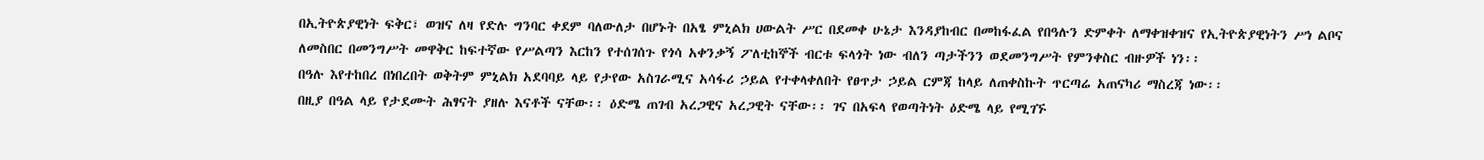በኢትዮጵያዊነት ፍቅር፣ ወዝና ለዛ የድሉ ግንባር ቀደም ባለውለታ በሆኑት በአፄ ምኒልክ ሀውልት ሥር በደመቀ ሁኔታ እንዳያከብር በመከፋፈል የበዓሉን ድምቀት ለማቀዝቀዝና የኢትዮጵያዊነትን ሥነ ልቦና ለመስበር በመንግሥት መዋቅር ከፍተኛው የሥልጣን እርከን የተሰገሰጉ የጎሳ አቀንቃኝ ፖለቲከኞች ብርቱ ፍላጎት ነው ብለን ጣታችንን ወደመንግሥት የምንቀስር ብዙዎች ነን፡፡
በዓሉ እየተከበረ በነበረበት ወቅትም ምኒልክ አደባባይ ላይ የታየው አስገራሚና አሳፋሪ ኃይል የተቀላቀለበት የፀጥታ ኃይል ርምጃ ከላይ ለጠቀስኩት ጥርጣሬ አጠናካሪ ማስረጃ ነው፡፡
በዚያ በዓል ላይ የታደሙት ሕፃናት ያዘሉ እናቶች ናቸው፡፡ ዕድሜ ጠገብ አረጋዊና አረጋዊት ናቸው፡፡ ገና በአፍላ የወጣትነት ዕድሜ ላይ የሚገኙ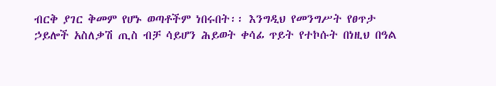ብርቅ ያገር ቅመም የሆኑ ወጣቶችም ነበሩበት፡፡ እንግዲህ የመንግሥት የፀጥታ ኃይሎች አስለቃሽ ጢስ ብቻ ሳይሆን ሕይወት ቀሳፊ ጥይት የተኮሱት በነዚህ በዓል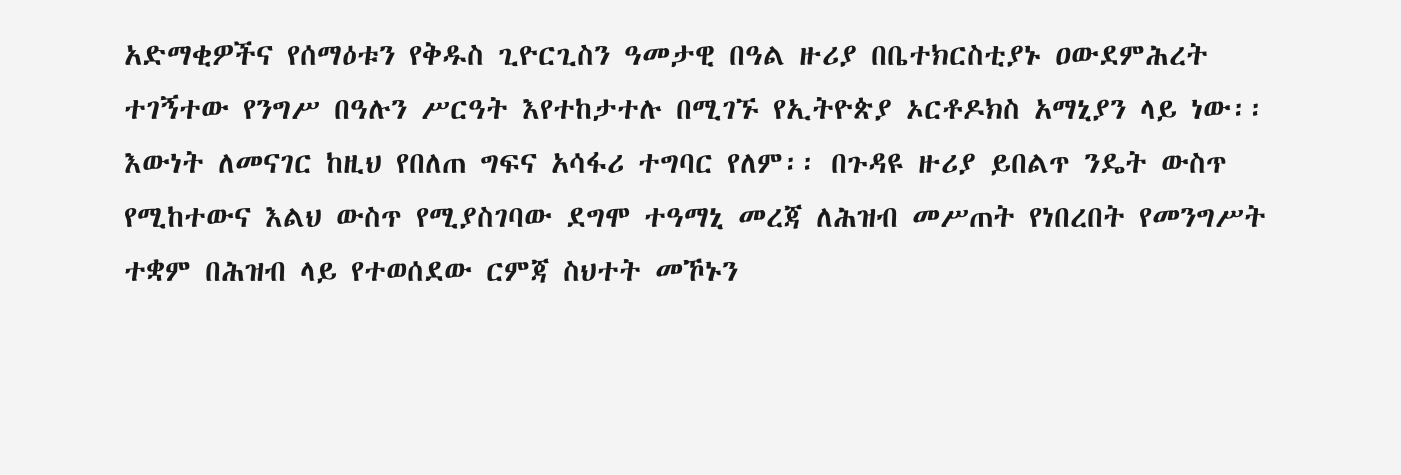አድማቂዎችና የሰማዕቱን የቅዱስ ጊዮርጊስን ዓመታዊ በዓል ዙሪያ በቤተክርስቲያኑ ዐውደምሕረት ተገኝተው የንግሥ በዓሉን ሥርዓት እየተከታተሉ በሚገኙ የኢትዮጵያ ኦርቶዶክስ አማኒያን ላይ ነው፡፡
እውነት ለመናገር ከዚህ የበለጠ ግፍና አሳፋሪ ተግባር የለም፡፡ በጉዳዩ ዙሪያ ይበልጥ ንዴት ውስጥ የሚከተውና እልህ ውስጥ የሚያስገባው ደግሞ ተዓማኒ መረጃ ለሕዝብ መሥጠት የነበረበት የመንግሥት ተቋም በሕዝብ ላይ የተወሰደው ርምጃ ስህተት መኾኑን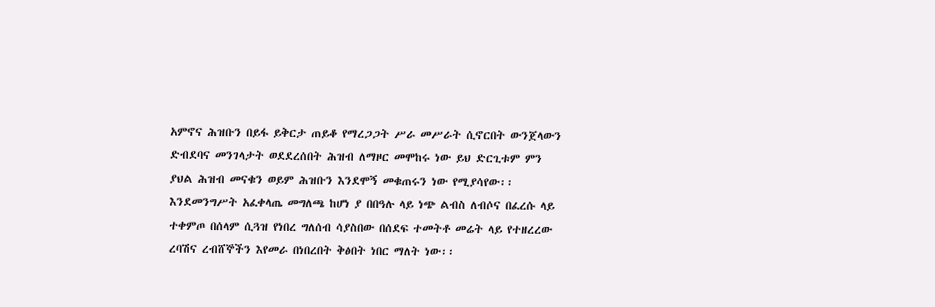አምኖና ሕዝቡን በይፋ ይቅርታ ጠይቆ የማረጋጋት ሥራ መሥራት ሲኖርበት ውንጀላውን ድብደባና መንገላታት ወደደረሰበት ሕዝብ ለማዞር መሞከሩ ነው ይህ ድርጊቱም ምን ያህል ሕዝብ መናቁን ወይም ሕዝቡን እንደሞኝ መቁጠሩን ነው የሚያሳየው፡፡
እንደመንግሥት አፈቀላጤ መግለጫ ከሆነ ያ በበዓሉ ላይ ነጭ ልብስ ለብሶና በፈረሱ ላይ ተቀምጦ በሰላም ሲጓዝ የነበረ ግለሰብ ሳያስበው በሰደፍ ተመትቶ መሬት ላይ የተዘረረው ረባሽና ረብሸኞችን እየመራ በነበረበት ቅፅበት ነበር ማለት ነው፡፡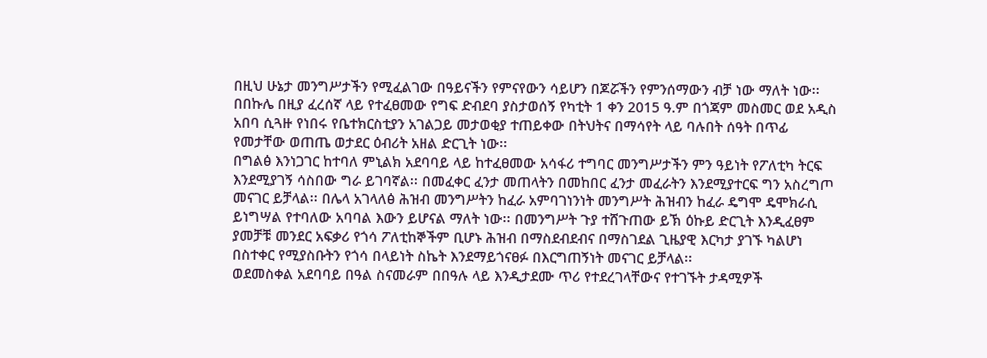በዚህ ሁኔታ መንግሥታችን የሚፈልገው በዓይናችን የምናየውን ሳይሆን በጆሯችን የምንሰማውን ብቻ ነው ማለት ነው፡፡
በበኩሌ በዚያ ፈረሰኛ ላይ የተፈፀመው የግፍ ድብደባ ያስታወሰኝ የካቲት 1 ቀን 2015 ዓ.ም በጎጃም መስመር ወደ አዲስ አበባ ሲጓዙ የነበሩ የቤተክርስቲያን አገልጋይ መታወቂያ ተጠይቀው በትህትና በማሳየት ላይ ባሉበት ሰዓት በጥፊ የመታቸው ወጠጤ ወታደር ዕብሪት አዘል ድርጊት ነው፡፡
በግልፅ እንነጋገር ከተባለ ምኒልክ አደባባይ ላይ ከተፈፀመው አሳፋሪ ተግባር መንግሥታችን ምን ዓይነት የፖለቲካ ትርፍ እንደሚያገኝ ሳስበው ግራ ይገባኛል፡፡ በመፈቀር ፈንታ መጠላትን በመከበር ፈንታ መፈራትን እንደሚያተርፍ ግን አስረግጦ መናገር ይቻላል፡፡ በሌላ አገላለፅ ሕዝብ መንግሥትን ከፈራ አምባገነንነት መንግሥት ሕዝብን ከፈራ ዴግሞ ዴሞክራሲ ይነግሣል የተባለው አባባል እውን ይሆናል ማለት ነው፡፡ በመንግሥት ጉያ ተሸጉጠው ይኽ ዕኩይ ድርጊት እንዲፈፀም ያመቻቹ መንደር አፍቃሪ የጎሳ ፖለቲከኞችም ቢሆኑ ሕዝብ በማስደብደብና በማስገደል ጊዜያዊ እርካታ ያገኙ ካልሆነ በስተቀር የሚያስቡትን የጎሳ በላይነት ስኬት እንደማይጎናፀፉ በእርግጠኝነት መናገር ይቻላል፡፡
ወደመስቀል አደባባይ በዓል ስናመራም በበዓሉ ላይ እንዲታደሙ ጥሪ የተደረገላቸውና የተገኙት ታዳሚዎች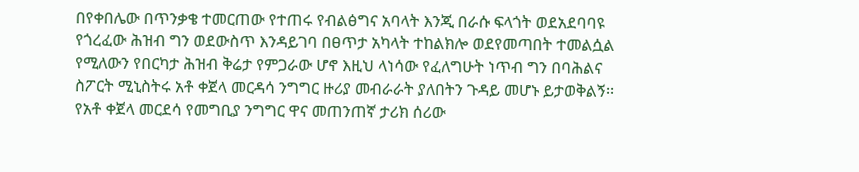በየቀበሌው በጥንቃቄ ተመርጠው የተጠሩ የብልፅግና አባላት እንጂ በራሱ ፍላጎት ወደአደባባዩ የጎረፈው ሕዝብ ግን ወደውስጥ እንዳይገባ በፀጥታ አካላት ተከልክሎ ወደየመጣበት ተመልሷል የሚለውን የበርካታ ሕዝብ ቅሬታ የምጋራው ሆኖ እዚህ ላነሳው የፈለግሁት ነጥብ ግን በባሕልና ስፖርት ሚኒስትሩ አቶ ቀጀላ መርዳሳ ንግግር ዙሪያ መብራራት ያለበትን ጉዳይ መሆኑ ይታወቅልኝ፡፡
የአቶ ቀጀላ መርደሳ የመግቢያ ንግግር ዋና መጠንጠኛ ታሪክ ሰሪው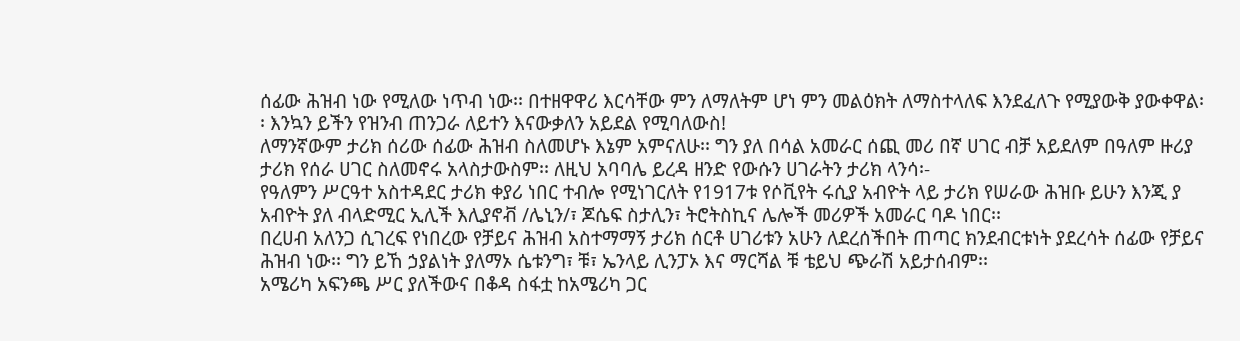ሰፊው ሕዝብ ነው የሚለው ነጥብ ነው፡፡ በተዘዋዋሪ እርሳቸው ምን ለማለትም ሆነ ምን መልዕክት ለማስተላለፍ እንደፈለጉ የሚያውቅ ያውቀዋል፡፡ እንኳን ይችን የዝንብ ጠንጋራ ለይተን እናውቃለን አይደል የሚባለውስ!
ለማንኛውም ታሪክ ሰሪው ሰፊው ሕዝብ ስለመሆኑ እኔም አምናለሁ፡፡ ግን ያለ በሳል አመራር ሰጪ መሪ በኛ ሀገር ብቻ አይደለም በዓለም ዙሪያ ታሪክ የሰራ ሀገር ስለመኖሩ አላስታውስም፡፡ ለዚህ አባባሌ ይረዳ ዘንድ የውሱን ሀገራትን ታሪክ ላንሳ፡-
የዓለምን ሥርዓተ አስተዳደር ታሪክ ቀያሪ ነበር ተብሎ የሚነገርለት የ1917ቱ የሶቪየት ሩሲያ አብዮት ላይ ታሪክ የሠራው ሕዝቡ ይሁን እንጂ ያ አብዮት ያለ ብላድሚር ኢሊች እሊያኖቭ /ሌኒን/፣ ጆሴፍ ስታሊን፣ ትሮትስኪና ሌሎች መሪዎች አመራር ባዶ ነበር፡፡
በረሀብ አለንጋ ሲገረፍ የነበረው የቻይና ሕዝብ አስተማማኝ ታሪክ ሰርቶ ሀገሪቱን አሁን ለደረሰችበት ጠጣር ክንደብርቱነት ያደረሳት ሰፊው የቻይና ሕዝብ ነው፡፡ ግን ይኸ ኃያልነት ያለማኦ ሴቱንግ፣ ቹ፣ ኤንላይ ሊንፓኦ እና ማርሻል ቹ ቴይህ ጭራሽ አይታሰብም፡፡
አሜሪካ አፍንጫ ሥር ያለችውና በቆዳ ስፋቷ ከአሜሪካ ጋር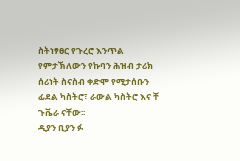ስትነፃፀር የጉረሮ እንጥል የምታኽለውን የኩባን ሕዝብ ታሪክ ሰሪነት ስናስብ ቀድሞ የሚታሰቡን ፊደል ካስትሮ፣ ራውል ካስትሮ እና ቸ ጉቬራ ናቸው፡፡
ዲያን ቢያን ፉ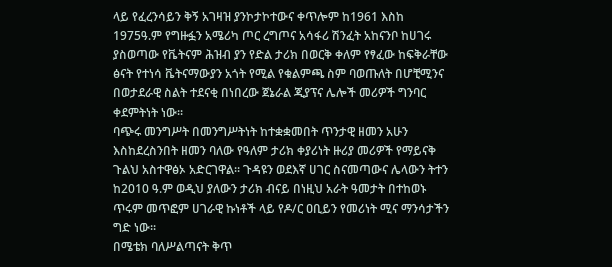ላይ የፈረንሳይን ቅኝ አገዛዝ ያንኮታኮተውና ቀጥሎም ከ1961 እስከ 1975ዓ.ም የግዙፏን አሜሪካ ጦር ረግጦና አሳፋሪ ሽንፈት አከናንቦ ከሀገሩ ያስወጣው የቬትናም ሕዝብ ያን የድል ታሪክ በወርቅ ቀለም የፃፈው ከፍቅራቸው ፅናት የተነሳ ቬትናማውያን አጎት የሚል የቁልምጫ ስም ባወጡለት በሆቺሚንና በወታደራዊ ስልት ተደናቂ በነበረው ጀኔራል ጂያፕና ሌሎች መሪዎች ግንባር ቀደምትነት ነው፡፡
ባጭሩ መንግሥት በመንግሥትነት ከተቋቋመበት ጥንታዊ ዘመን አሁን እስከደረስንበት ዘመን ባለው የዓለም ታሪክ ቀያሪነት ዙሪያ መሪዎች የማይናቅ ጉልህ አስተዋፅኦ አድርገዋል፡፡ ጉዳዩን ወደእኛ ሀገር ስናመጣውና ሌላውን ትተን ከ2010 ዓ.ም ወዲህ ያለውን ታሪክ ብናይ በነዚህ አራት ዓመታት በተከወኑ ጥሩም መጥፎም ሀገራዊ ኩነቶች ላይ የዶ/ር ዐቢይን የመሪነት ሚና ማንሳታችን ግድ ነው፡፡
በሜቴክ ባለሥልጣናት ቅጥ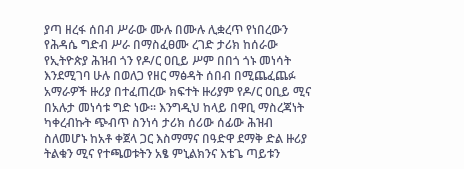ያጣ ዘረፋ ሰበብ ሥራው ሙሉ በሙሉ ሊቋረጥ የነበረውን የሕዳሴ ግድብ ሥራ በማስፈፀሙ ረገድ ታሪክ ከሰራው የኢትዮጵያ ሕዝብ ጎን የዶ/ር ዐቢይ ሥም በበጎ ጎኑ መነሳት እንደሚገባ ሁሉ በወለጋ የዘር ማፅዳት ሰበብ በሚጨፈጨፉ አማራዎች ዙሪያ በተፈጠረው ክፍተት ዙሪያም የዶ/ር ዐቢይ ሚና በአሉታ መነሳቱ ግድ ነው፡፡ እንግዲህ ከላይ በዋቢ ማስረጃነት ካቀረብኩት ጭብጥ ስንነሳ ታሪክ ሰሪው ሰፊው ሕዝብ ስለመሆኑ ከአቶ ቀጀላ ጋር እስማማና በዓድዋ ደማቅ ድል ዙሪያ ትልቁን ሚና የተጫወቱትን አፄ ምኒልክንና እቴጌ ጣይቱን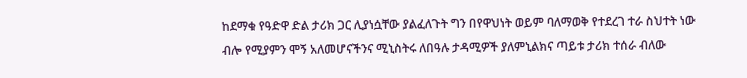ከደማቁ የዓድዋ ድል ታሪክ ጋር ሊያነሷቸው ያልፈለጉት ግን በየዋህነት ወይም ባለማወቅ የተደረገ ተራ ስህተት ነው ብሎ የሚያምን ሞኝ አለመሆናችንና ሚኒስትሩ ለበዓሉ ታዳሚዎች ያለምኒልክና ጣይቱ ታሪክ ተሰራ ብለው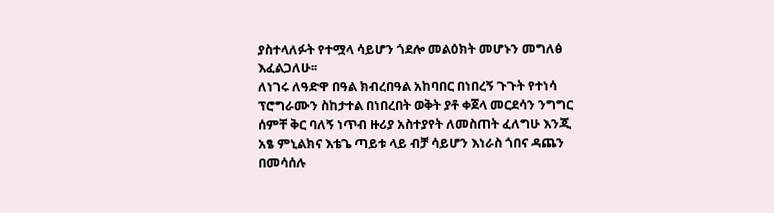ያስተላለፉት የተሟላ ሳይሆን ጎደሎ መልዕክት መሆኑን መግለፅ እፈልጋለሁ፡፡
ለነገሩ ለዓድዋ በዓል ክብረበዓል አከባበር በነበረኝ ጉጉት የተነሳ ፕሮግራሙን ስከታተል በነበረበት ወቅት ያቶ ቀጀላ መርደሳን ንግግር ሰምቸ ቅር ባለኝ ነጥብ ዙሪያ አስተያየት ለመስጠት ፈለግሁ እንጂ አፄ ምኒልክና እቴጌ ጣይቱ ላይ ብቻ ሳይሆን እነራስ ጎበና ዳጨን በመሳሰሉ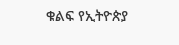ቁልፍ የኢትዮጵያ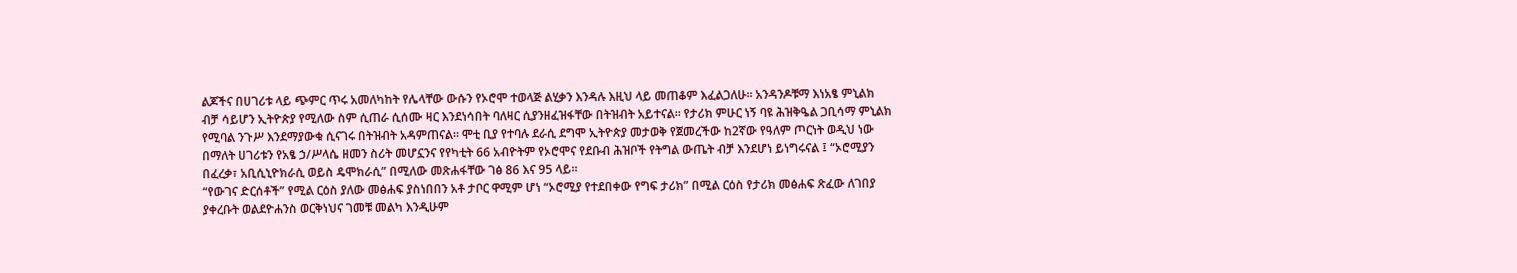ልጆችና በሀገሪቱ ላይ ጭምር ጥሩ አመለካከት የሌላቸው ውሱን የኦሮሞ ተወላጅ ልሂቃን እንዳሉ እዚህ ላይ መጠቆም እፈልጋለሁ፡፡ አንዳንዶቹማ እነአፄ ምኒልክ ብቻ ሳይሆን ኢትዮጵያ የሚለው ስም ሲጠራ ሲሰሙ ዛር እንደነሳበት ባለዛር ሲያንዘፈዝፋቸው በትዝብት አይተናል፡፡ የታሪክ ምሁር ነኝ ባዩ ሕዝቅዔል ጋቢሳማ ምኒልክ የሚባል ንጉሥ እንደማያውቁ ሲናገሩ በትዝብት አዳምጠናል፡፡ ሞቲ ቢያ የተባሉ ደራሲ ደግሞ ኢትዮጵያ መታወቅ የጀመረችው ከ2ኛው የዓለም ጦርነት ወዲህ ነው በማለት ሀገሪቱን የአፄ ኃ/ሥላሴ ዘመን ስሪት መሆኗንና የየካቲት 66 አብዮትም የኦሮሞና የደቡብ ሕዝቦች የትግል ውጤት ብቻ እንደሆነ ይነግሩናል ፤ “ኦሮሚያን በፈረቃ፣ አቢሲኒዮክራሲ ወይስ ዴሞክራሲ” በሚለው መጽሐፋቸው ገፅ 86 እና 95 ላይ፡፡
“የውገና ድርሰቶች” የሚል ርዕስ ያለው መፅሐፍ ያስነበበን አቶ ታቦር ዋሚም ሆነ “ኦሮሚያ የተደበቀው የግፍ ታሪክ” በሚል ርዕስ የታሪክ መፅሐፍ ጽፈው ለገበያ ያቀረቡት ወልደዮሐንስ ወርቅነህና ገመቹ መልካ እንዲሁም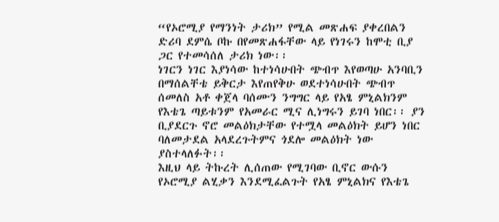“የኦሮሚያ የማንነት ታሪክ” የሚል መጽሐፍ ያቀረበልን ድሪባ ደምሴ ቦኩ በየመጽሐፋቸው ላይ የነገሩን ከሞቲ ቢያ ጋር የተመሳሰለ ታሪክ ነው፡፡
ነገርን ነገር እያነሳው ከተነሳሁበት ጭብጥ እየወጣሁ አንባቢን በማሰልቸቴ ይቅርታ እየጠየቅሁ ወደተነሳሁበት ጭብጥ ሰመለስ አቶ ቀጀላ ባሰሙን ንግግር ላይ የአፄ ምኒልክንም የእቴጌ ጣይቱንም የአመራር ሚና ሊነግሩን ይገባ ነበር፡፡ ያን ቢያደርጉ ኖሮ መልዕክታቸው የተሟላ መልዕክት ይሆን ነበር ባለመታደል አላደረጉትምና ጎደሎ መልዕክት ነው ያስተላለፉት፡፡
እዚህ ላይ ትኩረት ሊሰጠው የሚገባው ቢኖር ውሱን የኦሮሚያ ልሂቃን እንደሚፈልጉት የአፄ ምኒልክና የእቴጌ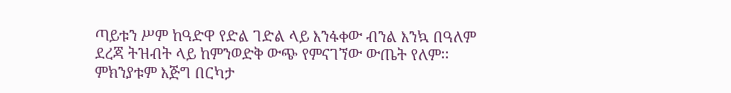ጣይቱን ሥም ከዓድዋ የድል ገድል ላይ እንፋቀው ብንል እንኳ በዓለም ደረጃ ትዝብት ላይ ከምንወድቅ ውጭ የምናገኘው ውጤት የለም፡፡ ምክንያቱም እጅግ በርካታ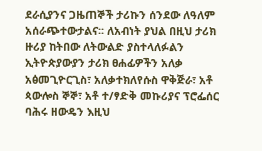ደራሲያንና ጋዜጠኞች ታሪኩን ሰንደው ለዓለም አሰራጭተውታልና፡፡ ለአብነት ያህል በዚህ ታሪክ ዙሪያ ከትበው ለትውልድ ያስተላለፉልን ኢትዮጵያውያን ታሪክ ፀሐፊዎችን አለቃ አፅመጊዮርጊስ፣ አለቃተክለየሱስ ዋቅጅራ፣ አቶ ጳውሎስ ኞኞ፣ አቶ ተ/ፃድቅ መኩሪያና ፕሮፌሰር ባሕሩ ዘውዴን እዚህ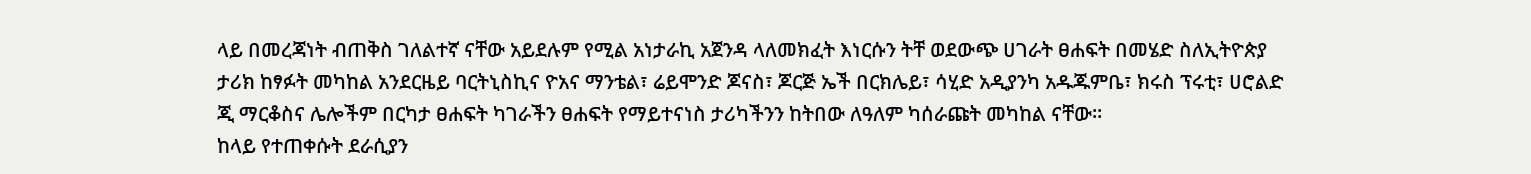ላይ በመረጃነት ብጠቅስ ገለልተኛ ናቸው አይደሉም የሚል አነታራኪ አጀንዳ ላለመክፈት እነርሱን ትቸ ወደውጭ ሀገራት ፀሐፍት በመሄድ ስለኢትዮጵያ ታሪክ ከፃፉት መካከል አንደርዜይ ባርትኒስኪና ዮአና ማንቴል፣ ሬይሞንድ ጆናስ፣ ጆርጅ ኤች በርክሌይ፣ ሳሂድ አዲያንካ አዱጁምቤ፣ ክሩስ ፕሩቲ፣ ሀሮልድ ጂ ማርቆስና ሌሎችም በርካታ ፀሐፍት ካገራችን ፀሐፍት የማይተናነስ ታሪካችንን ከትበው ለዓለም ካሰራጩት መካከል ናቸው፡፡
ከላይ የተጠቀሱት ደራሲያን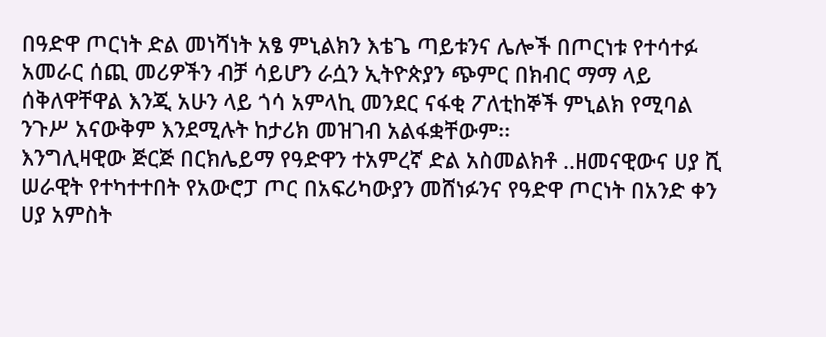በዓድዋ ጦርነት ድል መነሻነት አፄ ምኒልክን እቴጌ ጣይቱንና ሌሎች በጦርነቱ የተሳተፉ አመራር ሰጪ መሪዎችን ብቻ ሳይሆን ራሷን ኢትዮጵያን ጭምር በክብር ማማ ላይ ሰቅለዋቸዋል እንጂ አሁን ላይ ጎሳ አምላኪ መንደር ናፋቂ ፖለቲከኞች ምኒልክ የሚባል ንጉሥ አናውቅም እንደሚሉት ከታሪክ መዝገብ አልፋቋቸውም፡፡
እንግሊዛዊው ጅርጅ በርክሌይማ የዓድዋን ተአምረኛ ድል አስመልክቶ ..ዘመናዊውና ሀያ ሺ ሠራዊት የተካተተበት የአውሮፓ ጦር በአፍሪካውያን መሸነፉንና የዓድዋ ጦርነት በአንድ ቀን ሀያ አምስት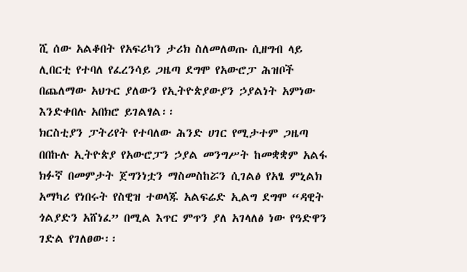ሺ ሰው አልቆበት የአፍሪካን ታሪክ ስለመለወጡ ሲዘግብ ላይ ሊበርቲ የተባለ የፈረንሳይ ጋዜጣ ደግሞ የአውሮፓ ሕዝቦች በጨለማው አህጉር ያለውን የኢትዮጵያውያን ኃያልነት አምነው እንድቀበሉ አበክሮ ይገልፃል፡፡
ክርስቲያን ፓትሪየት የተባለው ሕንድ ሀገር የሚታተም ጋዜጣ በበኩሉ ኢትዮጵያ የአውሮፓን ኃያል መንግሥት ከመቋቋም አልፋ ክፉኛ በመምታት ጀግንነቷን ማስመስከሯን ሲገልፅ የአፄ ምኒልክ አማካሪ የነበሩት የስዊዝ ተወላጁ አልፍሬድ ኢልግ ደግሞ “ዳዊት ጎልያድን አሸነፈ” በሚል እጥር ምጥን ያለ አገላለፅ ነው የዓድዋን ገድል የገለፀው፡፡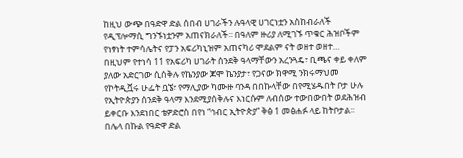ከዚህ ውጭ በዓድዋ ድል ሰበብ ሀገራችን ሉዓላዊ ሀገርነቷን አስከብራለች የዲፕሎማሲ ግንኙነቷንም አጠናክራለች፡፡ በዓለም ዙሪያ ለሚገኙ ጥቁር ሕዝቦችም የነፃነት ተምሳሌትና የፓን አፍሪካኒዝም አጠናካሪ ሞደልም ናት ወዘተ ወዘተ…
በዚህም የተነሳ 11 የአፍሪካ ሀገራት ሰንደቅ ዓላማቸውን አረንጓዴ፣ ቢጫና ቀይ ቀለም ያለው አድርገው ሲሰቅሉ የኬንያው ጆሞ ኬንያታ፣ የጋናው ክዋሚ ንክሩማህመ የኮትዲቯሩ ሁፌት ቧኜ፣ የማሊያው ካሙዙ ባንዳ በበኩላቸው በየሚሄዱበት ቦታ ሁሉ የኢትዮጵያን ሰንደቅ ዓላማ እንደሚያሰቅሉና እነርሱም ለብሰው ተውበውበት ወደሕዝብ ይቀርቡ እንደነበር ቴዎድሮስ በየነ “ኅብር ኢትዮጵያ” ቅፅ 1 መፅሐፉ ላይ ከትቦታል፡፡
በሌላ በኩል የዓድዋ ድል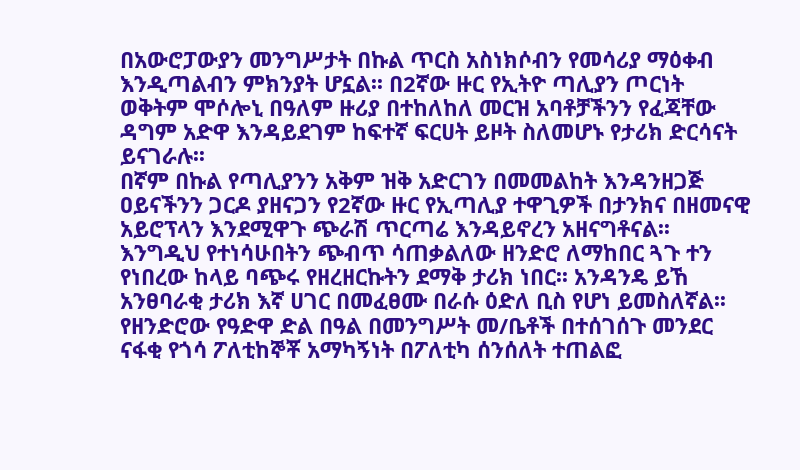በአውሮፓውያን መንግሥታት በኩል ጥርስ አስነክሶብን የመሳሪያ ማዕቀብ እንዲጣልብን ምክንያት ሆኗል፡፡ በ2ኛው ዙር የኢትዮ ጣሊያን ጦርነት ወቅትም ሞሶሎኒ በዓለም ዙሪያ በተከለከለ መርዝ አባቶቻችንን የፈጃቸው ዳግም አድዋ እንዳይደገም ከፍተኛ ፍርሀት ይዞት ስለመሆኑ የታሪክ ድርሳናት ይናገራሉ፡፡
በኛም በኩል የጣሊያንን አቅም ዝቅ አድርገን በመመልከት እንዳንዘጋጅ ዐይናችንን ጋርዶ ያዘናጋን የ2ኛው ዙር የኢጣሊያ ተዋጊዎች በታንክና በዘመናዊ አይሮፕላን እንደሚዋጉ ጭራሽ ጥርጣሬ እንዳይኖረን አዘናግቶናል፡፡
እንግዲህ የተነሳሁበትን ጭብጥ ሳጠቃልለው ዘንድሮ ለማከበር ጓጉ ተን የነበረው ከላይ ባጭሩ የዘረዘርኩትን ደማቅ ታሪክ ነበር፡፡ አንዳንዴ ይኸ አንፀባራቂ ታሪክ እኛ ሀገር በመፈፀሙ በራሱ ዕድለ ቢስ የሆነ ይመስለኛል፡፡ የዘንድሮው የዓድዋ ድል በዓል በመንግሥት መ/ቤቶች በተሰገሰጉ መንደር ናፋቂ የጎሳ ፖለቲከኞቾ አማካኝነት በፖለቲካ ሰንሰለት ተጠልፎ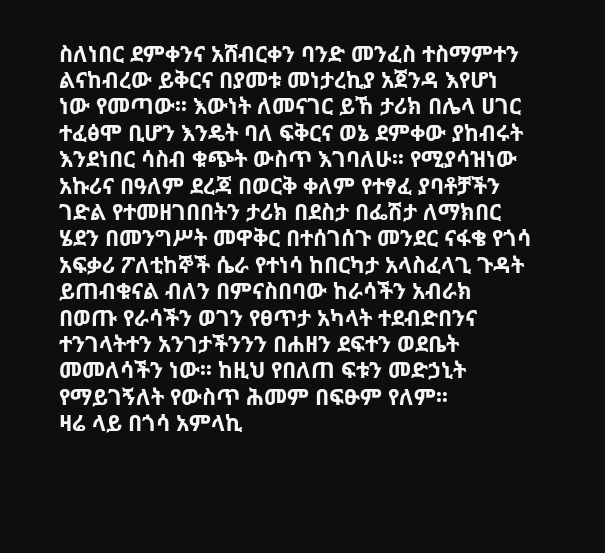ስለነበር ደምቀንና አሸብርቀን ባንድ መንፈስ ተስማምተን ልናከብረው ይቅርና በያመቱ መነታረኪያ አጀንዳ እየሆነ ነው የመጣው፡፡ እውነት ለመናገር ይኸ ታሪክ በሌላ ሀገር ተፈፅሞ ቢሆን እንዴት ባለ ፍቅርና ወኔ ደምቀው ያከብሩት እንደነበር ሳስብ ቁጭት ውስጥ እገባለሁ፡፡ የሚያሳዝነው አኩሪና በዓለም ደረጃ በወርቅ ቀለም የተፃፈ ያባቶቻችን ገድል የተመዘገበበትን ታሪክ በደስታ በፌሽታ ለማክበር ሄደን በመንግሥት መዋቅር በተሰገሰጉ መንደር ናፋቄ የጎሳ አፍቃሪ ፖለቲከኞች ሴራ የተነሳ ከበርካታ አላስፈላጊ ጉዳት ይጠብቁናል ብለን በምናስበባው ከራሳችን አብራክ በወጡ የራሳችን ወገን የፀጥታ አካላት ተደብድበንና ተንገላትተን አንገታችንንን በሐዘን ደፍተን ወደቤት መመለሳችን ነው፡፡ ከዚህ የበለጠ ፍቱን መድኃኒት የማይገኝለት የውስጥ ሕመም በፍፁም የለም፡፡
ዛሬ ላይ በጎሳ አምላኪ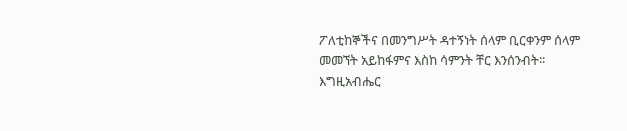ፖለቲከኞችና በመንግሥት ዳተኝነት ሰላም ቢርቀንም ሰላም መመኘት አይከፋምና እስከ ሳምንት ቸር እንሰንብት፡፡
እግዚአብሔር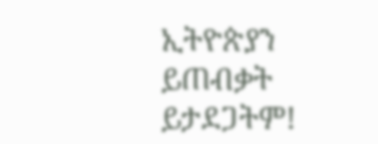ኢትዮጵያን ይጠብቃት ይታደጋትም!